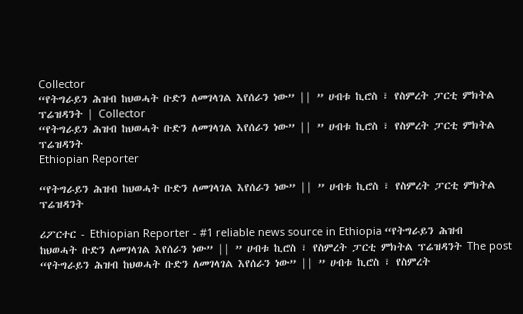Collector
“የትግራይን ሕዝብ ከህወሓት ቡድን ለመገላገል እየሰራን ነው” || ” ሀብቱ ኪሮስ ፣ የስምረት ፓርቲ ምክትል ፕሬዝዳንት | Collector
“የትግራይን ሕዝብ ከህወሓት ቡድን ለመገላገል እየሰራን ነው” || ” ሀብቱ ኪሮስ ፣ የስምረት ፓርቲ ምክትል ፕሬዝዳንት
Ethiopian Reporter

“የትግራይን ሕዝብ ከህወሓት ቡድን ለመገላገል እየሰራን ነው” || ” ሀብቱ ኪሮስ ፣ የስምረት ፓርቲ ምክትል ፕሬዝዳንት

ሪፖርተር - Ethiopian Reporter - #1 reliable news source in Ethiopia “የትግራይን ሕዝብ ከህወሓት ቡድን ለመገላገል እየሰራን ነው” || ” ሀብቱ ኪሮስ ፣ የስምረት ፓርቲ ምክትል ፕሬዝዳንት The post “የትግራይን ሕዝብ ከህወሓት ቡድን ለመገላገል እየሰራን ነው” || ” ሀብቱ ኪሮስ ፣ የስምረት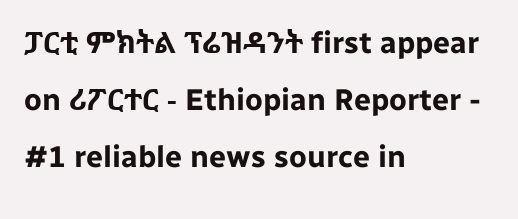ፓርቲ ምክትል ፕሬዝዳንት first appear on ሪፖርተር - Ethiopian Reporter - #1 reliable news source in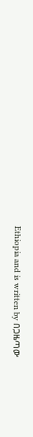Ethiopia and is written by በጋዜጣው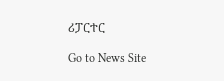ሪፓርተር

Go to News Site